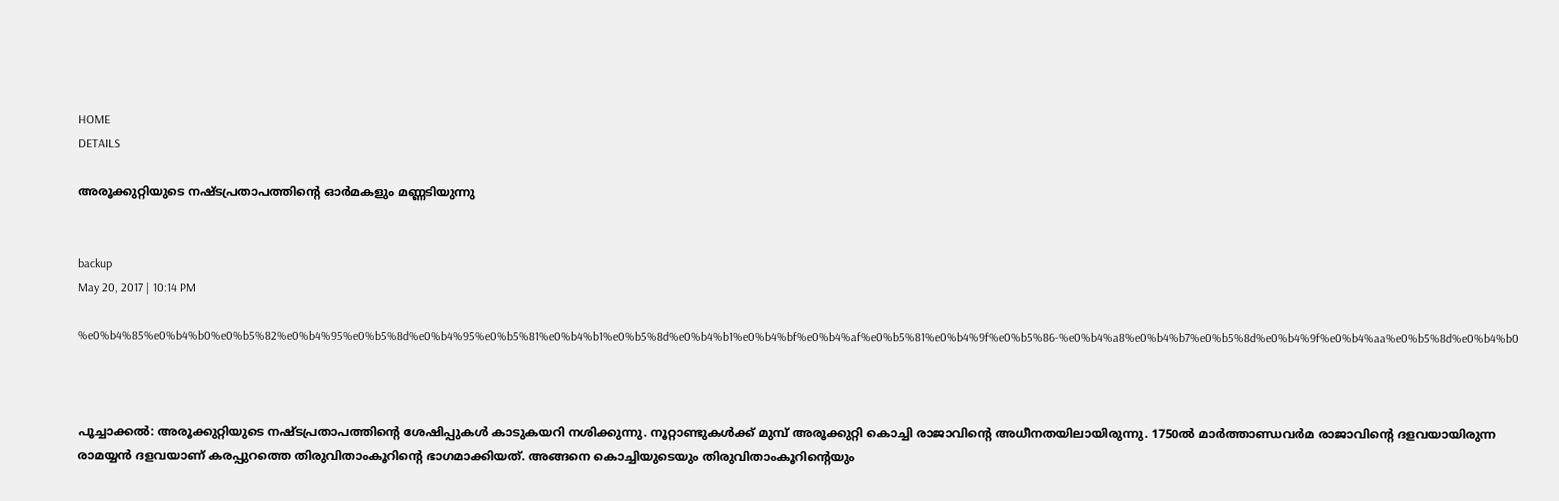HOME
DETAILS

അരൂക്കുറ്റിയുടെ നഷ്ടപ്രതാപത്തിന്റെ ഓര്‍മകളും മണ്ണടിയുന്നു


backup
May 20, 2017 | 10:14 PM

%e0%b4%85%e0%b4%b0%e0%b5%82%e0%b4%95%e0%b5%8d%e0%b4%95%e0%b5%81%e0%b4%b1%e0%b5%8d%e0%b4%b1%e0%b4%bf%e0%b4%af%e0%b5%81%e0%b4%9f%e0%b5%86-%e0%b4%a8%e0%b4%b7%e0%b5%8d%e0%b4%9f%e0%b4%aa%e0%b5%8d%e0%b4%b0



പൂച്ചാക്കല്‍: അരൂക്കുറ്റിയുടെ നഷ്ടപ്രതാപത്തിന്റെ ശേഷിപ്പുകള്‍ കാടുകയറി നശിക്കുന്നു. നൂറ്റാണ്ടുകള്‍ക്ക് മുമ്പ് അരൂക്കുറ്റി കൊച്ചി രാജാവിന്റെ അധീനതയിലായിരുന്നു. 1750ല്‍ മാര്‍ത്താണ്ഡവര്‍മ രാജാവിന്റെ ദളവയായിരുന്ന രാമയ്യന്‍ ദളവയാണ് കരപ്പുറത്തെ തിരുവിതാംകൂറിന്റെ ഭാഗമാക്കിയത്. അങ്ങനെ കൊച്ചിയുടെയും തിരുവിതാംകൂറിന്റെയും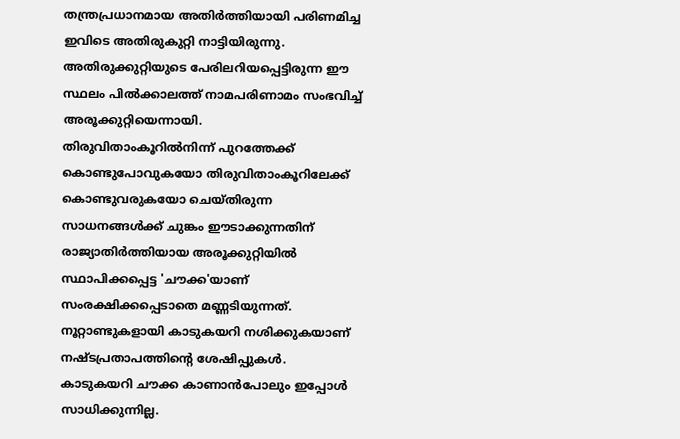തന്ത്രപ്രധാനമായ അതിര്‍ത്തിയായി പരിണമിച്ച ഇവിടെ അതിരുകുറ്റി നാട്ടിയിരുന്നു.
അതിരുക്കുറ്റിയുടെ പേരിലറിയപ്പെട്ടിരുന്ന ഈ സ്ഥലം പില്‍ക്കാലത്ത് നാമപരിണാമം സംഭവിച്ച് അരൂക്കുറ്റിയെന്നായി.
തിരുവിതാംകൂറില്‍നിന്ന് പുറത്തേക്ക് കൊണ്ടുപോവുകയോ തിരുവിതാംകൂറിലേക്ക് കൊണ്ടുവരുകയോ ചെയ്തിരുന്ന സാധനങ്ങള്‍ക്ക് ചുങ്കം ഈടാക്കുന്നതിന് രാജ്യാതിര്‍ത്തിയായ അരൂക്കുറ്റിയില്‍ സ്ഥാപിക്കപ്പെട്ട 'ചൗക്ക'യാണ് സംരക്ഷിക്കപ്പെടാതെ മണ്ണടിയുന്നത്. നൂറ്റാണ്ടുകളായി കാടുകയറി നശിക്കുകയാണ് നഷ്ടപ്രതാപത്തിന്റെ ശേഷിപ്പുകള്‍.
കാടുകയറി ചൗക്ക കാണാന്‍പോലും ഇപ്പോള്‍ സാധിക്കുന്നില്ല.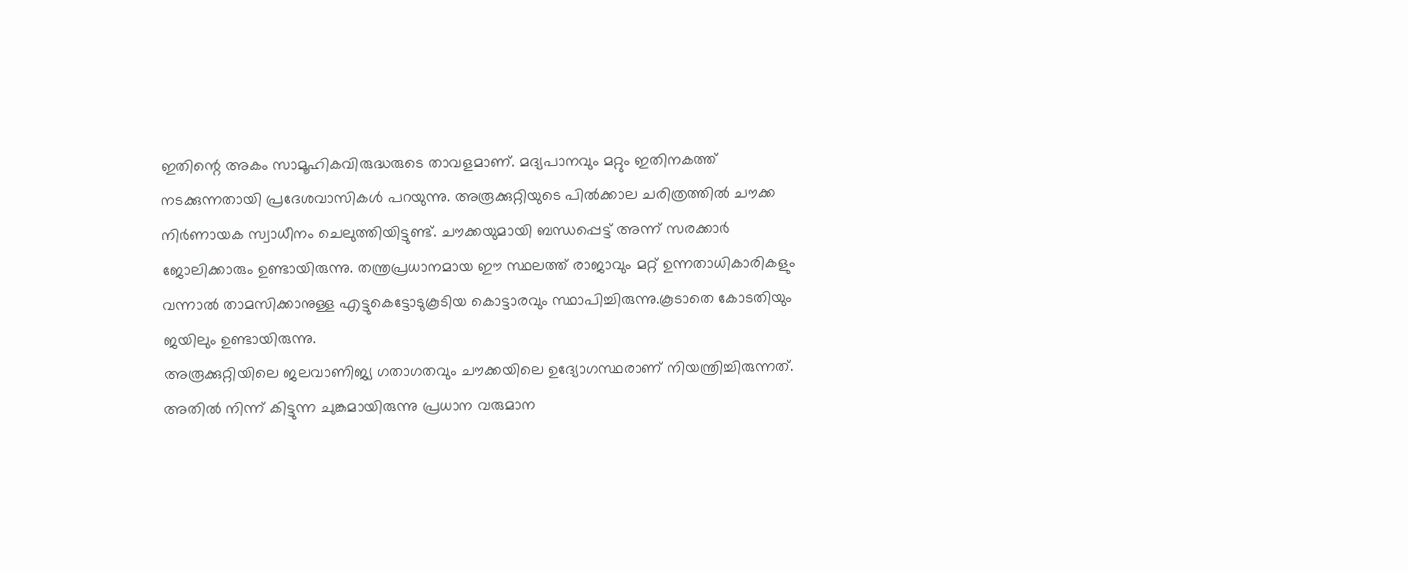ഇതിന്റെ അകം സാമൂഹികവിരുദ്ധരുടെ താവളമാണ്. മദ്യപാനവും മറ്റും ഇതിനകത്ത് നടക്കുന്നതായി പ്രദേശവാസികള്‍ പറയുന്നു. അരൂക്കുറ്റിയുടെ പില്‍ക്കാല ചരിത്രത്തില്‍ ചൗക്ക നിര്‍ണായക സ്വാധീനം ചെലുത്തിയിട്ടുണ്ട്. ചൗക്കയുമായി ബന്ധപ്പെട്ട് അന്ന് സരക്കാര്‍ ജോലിക്കാരും ഉണ്ടായിരുന്നു. തന്ത്രപ്രധാനമായ ഈ സ്ഥലത്ത് രാജാവും മറ്റ് ഉന്നതാധികാരികളും വന്നാല്‍ താമസിക്കാനുള്ള എട്ടുകെട്ടോടുകൂടിയ കൊട്ടാരവും സ്ഥാപിച്ചിരുന്നു.കൂടാതെ കോടതിയും ജയിലും ഉണ്ടായിരുന്നു.
അരൂക്കുറ്റിയിലെ ജലവാണിജ്യ ഗതാഗതവും ചൗക്കയിലെ ഉദ്യോഗസ്ഥരാണ് നിയന്ത്രിച്ചിരുന്നത്. അതില്‍ നിന്ന് കിട്ടുന്ന ചുങ്കമായിരുന്നു പ്രധാന വരുമാന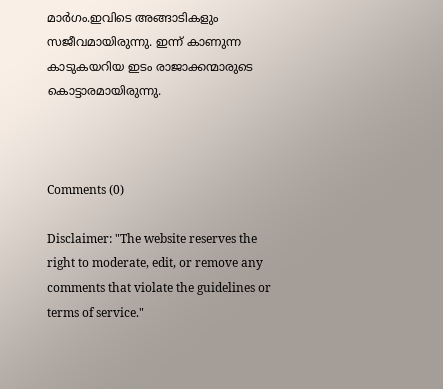മാര്‍ഗം.ഇവിടെ അങ്ങാടികളും സജീവമായിരുന്നു. ഇന്ന് കാണുന്ന കാടുകയറിയ ഇടം രാജാക്കന്മാരുടെ കൊട്ടാരമായിരുന്നു.



Comments (0)

Disclaimer: "The website reserves the right to moderate, edit, or remove any comments that violate the guidelines or terms of service."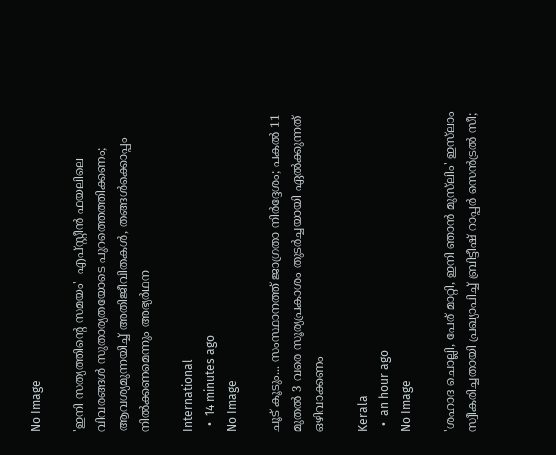No Image

'ഇനി സത്യത്തിന്റെ സമയം'  എപ്സ്റ്റീന്‍ ഫയലിലെ വിവരങ്ങള്‍ സുതാര്യതയോടെ പുറത്തെത്തിക്കണം; ആവശ്യമുന്നയിച്ച് അതിജീവിതകള്‍, തങ്ങള്‍ക്കൊപ്പം നില്‍ക്കണമെന്നും അഭ്യര്‍ഥന

International
  •  14 minutes ago
No Image

ചൂട് കൂടും... സംസ്ഥാനത്ത് ജാഗ്രതാ നിര്‍ദ്ദേശം; പകല്‍ 11 മുതല്‍ 3 വരെ സൂര്യപ്രകാശം തുടര്‍ച്ചയായി ഏല്‍ക്കുന്നത് ഒഴിവാക്കണം

Kerala
  •  an hour ago
No Image

'ശഹാദ ചൊല്ലി, പേര് മാറ്റി, ഇനി ഞാൻ മുസ്‌ലിം' ഇസ്‌ലാം സ്വീകരിച്ചതായി പ്രഖ്യാപിച്ച് ബ്രിട്ടീഷ് റാപ്പർ സെൻട്രൽ സീ;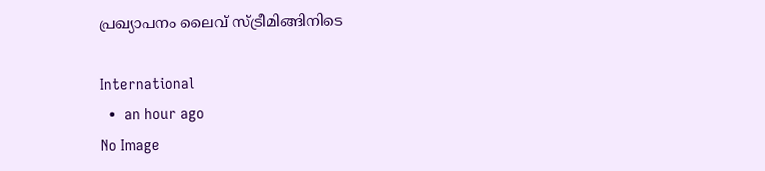പ്രഖ്യാപനം ലൈവ് സ്ട്രീമിങ്ങിനിടെ

International
  •  an hour ago
No Image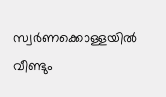സ്വര്‍ണക്കൊള്ളയില്‍ വീണ്ടും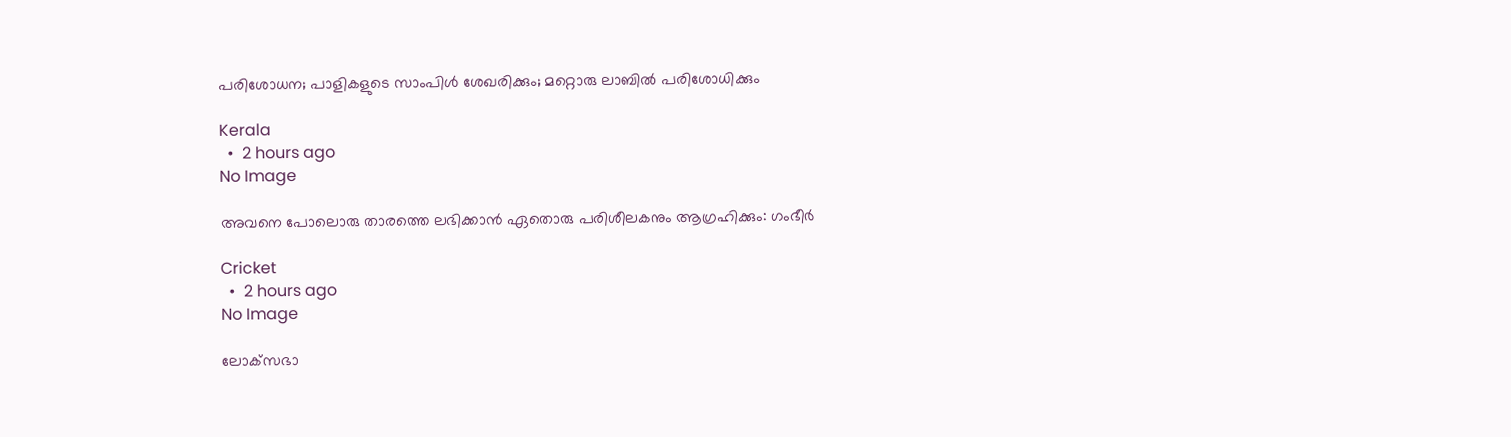പരിശോധന; പാളികളുടെ സാംപിള്‍ ശേഖരിക്കും; മറ്റൊരു ലാബില്‍ പരിശോധിക്കും

Kerala
  •  2 hours ago
No Image

അവനെ പോലൊരു താരത്തെ ലഭിക്കാൻ ഏതൊരു പരിശീലകനും ആഗ്രഹിക്കും: ഗംഭീർ

Cricket
  •  2 hours ago
No Image

ലോക്‌സഭാ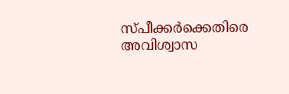സ്പീക്കര്‍ക്കെതിരെ അവിശ്വാസ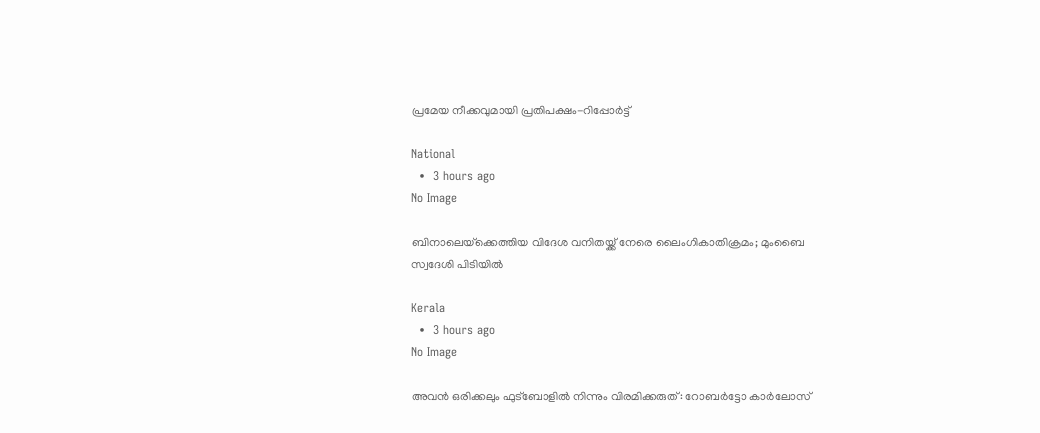പ്രമേയ നീക്കവുമായി പ്രതിപക്ഷം-റിപ്പോര്‍ട്ട്

National
  •  3 hours ago
No Image

ബിനാലെയ്‌ക്കെത്തിയ വിദേശ വനിതയ്ക്ക് നേരെ ലൈംഗികാതിക്രമം; മുംബൈ സ്വദേശി പിടിയില്‍

Kerala
  •  3 hours ago
No Image

അവൻ ഒരിക്കലും ഫുട്ബോളിൽ നിന്നും വിരമിക്കരുത്: റോബർട്ടോ കാർലോസ്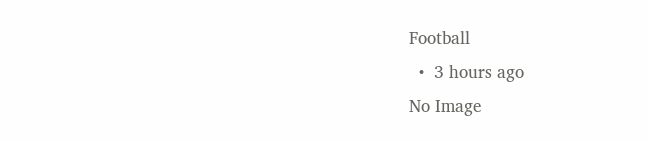Football
  •  3 hours ago
No Image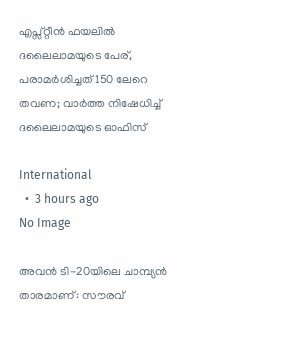എപ്സ്റ്റീന്‍ ഫയലില്‍ ദലൈലാമയുടെ പേര്, പരാമര്‍ശിച്ചത് 150 ലേറെ തവണ; വാര്‍ത്ത നിഷേധിച്ച് ദലൈലാമയുടെ ഓഫിസ്

International
  •  3 hours ago
No Image

അവൻ ടി-20യിലെ ചാമ്പ്യൻ താരമാണ്: സൗരവ്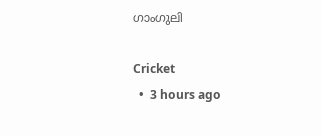ഗാംഗുലി

Cricket
  •  3 hours ago